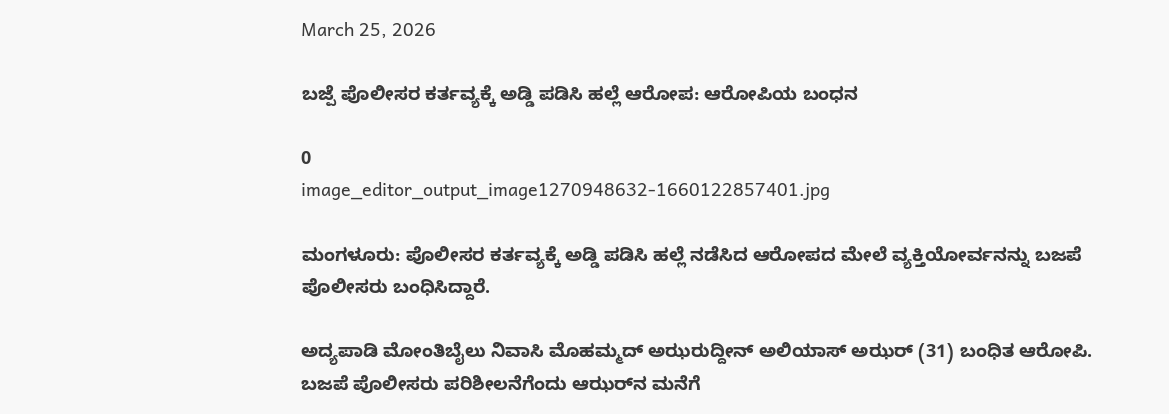March 25, 2026

ಬಜ್ಪೆ ಪೊಲೀಸರ ಕರ್ತವ್ಯಕ್ಕೆ ಅಡ್ಡಿ ಪಡಿಸಿ ಹಲ್ಲೆ ಆರೋಪ: ಆರೋಪಿಯ ಬಂಧನ

0
image_editor_output_image1270948632-1660122857401.jpg

ಮಂಗಳೂರು: ಪೊಲೀಸರ ಕರ್ತವ್ಯಕ್ಕೆ ಅಡ್ಡಿ ಪಡಿಸಿ ಹಲ್ಲೆ ನಡೆಸಿದ ಆರೋಪದ ಮೇಲೆ ವ್ಯಕ್ತಿಯೋರ್ವನನ್ನು ಬಜಪೆ ಪೊಲೀಸರು ಬಂಧಿಸಿದ್ದಾರೆ.

ಅದ್ಯಪಾಡಿ ಮೋಂತಿಬೈಲು ನಿವಾಸಿ ಮೊಹಮ್ಮದ್ ಅಝರುದ್ದೀನ್ ಅಲಿಯಾಸ್ ಅಝರ್‍ (31) ಬಂಧಿತ ಆರೋಪಿ. ಬಜಪೆ ಪೊಲೀಸರು ಪರಿಶೀಲನೆಗೆಂದು ಆಝರ್‌ನ ಮನೆಗೆ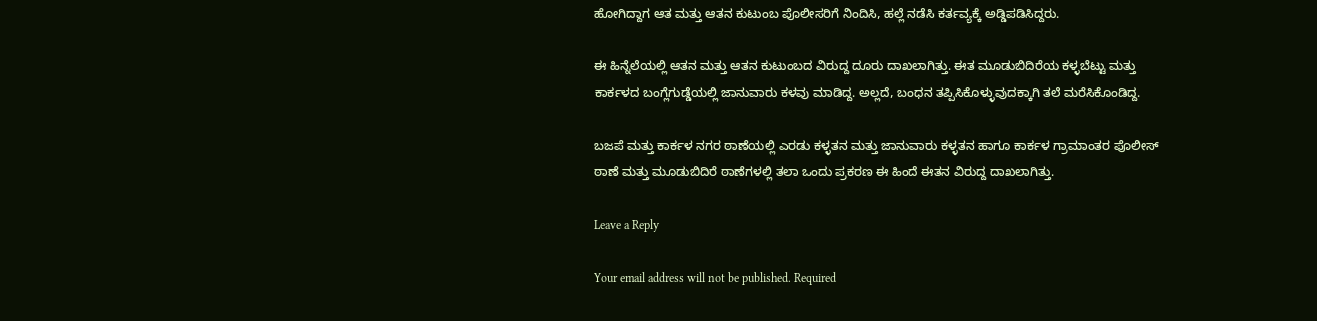ಹೋಗಿದ್ದಾಗ ಆತ ಮತ್ತು ಆತನ ಕುಟುಂಬ ಪೊಲೀಸರಿಗೆ ನಿಂದಿಸಿ, ಹಲ್ಲೆ ನಡೆಸಿ ಕರ್ತವ್ಯಕ್ಕೆ ಅಡ್ಡಿಪಡಿಸಿದ್ದರು.

ಈ ಹಿನ್ನೆಲೆಯಲ್ಲಿ ಆತನ ಮತ್ತು ಆತನ ಕುಟುಂಬದ ವಿರುದ್ದ ದೂರು ದಾಖಲಾಗಿತ್ತು. ಈತ ಮೂಡುಬಿದಿರೆಯ ಕಳ್ಳಬೆಟ್ಟು ಮತ್ತು ಕಾರ್ಕಳದ ಬಂಗ್ಲೆಗುಡ್ಡೆಯಲ್ಲಿ ಜಾನುವಾರು ಕಳವು ಮಾಡಿದ್ದ. ಅಲ್ಲದೆ, ಬಂಧನ ತಪ್ಪಿಸಿಕೊಳ್ಳುವುದಕ್ಕಾಗಿ ತಲೆ ಮರೆಸಿಕೊಂಡಿದ್ದ.

ಬಜಪೆ ಮತ್ತು ಕಾರ್ಕಳ ನಗರ ಠಾಣೆಯಲ್ಲಿ ಎರಡು ಕಳ್ಳತನ ಮತ್ತು ಜಾನುವಾರು ಕಳ್ಳತನ ಹಾಗೂ ಕಾರ್ಕಳ ಗ್ರಾಮಾಂತರ ಪೊಲೀಸ್ ಠಾಣೆ ಮತ್ತು ಮೂಡುಬಿದಿರೆ ಠಾಣೆಗಳಲ್ಲಿ ತಲಾ ಒಂದು ಪ್ರಕರಣ ಈ ಹಿಂದೆ ಈತನ ವಿರುದ್ದ ದಾಖಲಾಗಿತ್ತು.

Leave a Reply

Your email address will not be published. Required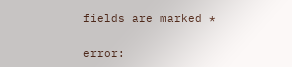fields are marked *

error: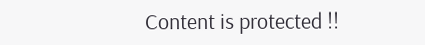Content is protected !!